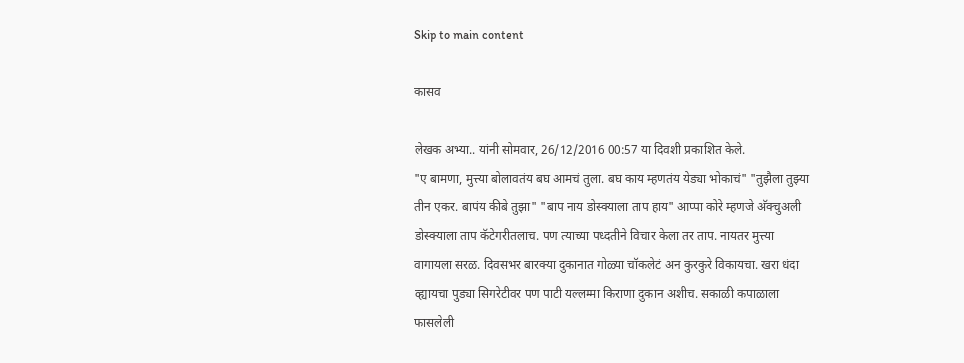Skip to main content

कासव

लेखक अभ्या.. यांनी सोमवार, 26/12/2016 00:57 या दिवशी प्रकाशित केले.
"ए बामणा, मुत्त्या बोलावतंय बघ आमचं तुला. बघ काय म्हणतंय येड्या भोकाचं" "तुझैला तुझ्या तीन एकर. बापंय कीबे तुझा" "बाप नाय डोस्क्याला ताप हाय" आप्पा कोरे म्हणजे अ‍ॅक्चुअली डोस्क्याला ताप कॅटेगरीतलाच. पण त्याच्या पध्दतीने विचार केला तर ताप. नायतर मुत्त्या वागायला सरळ. दिवसभर बारक्या दुकानात गोळ्या चॉकलेटं अन कुरकुरे विकायचा. खरा धंदा व्ह्यायचा पुड्या सिगरेटीवर पण पाटी यल्लम्मा किराणा दुकान अशीच. सकाळी कपाळाला फासलेली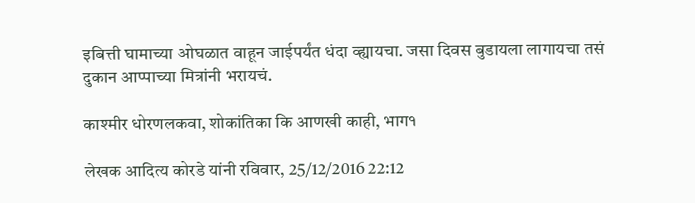इबित्ती घामाच्या ओघळात वाहून जाईपर्यंत धंदा व्ह्यायचा. जसा दिवस बुडायला लागायचा तसं दुकान आप्पाच्या मित्रांनी भरायचं.

काश्मीर धोरणलकवा, शोकांतिका कि आणखी काही, भाग१

लेखक आदित्य कोरडे यांनी रविवार, 25/12/2016 22:12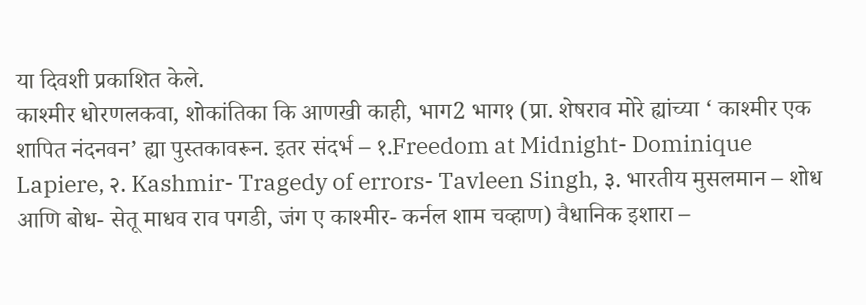या दिवशी प्रकाशित केले.
काश्मीर धोरणलकवा, शोकांतिका कि आणखी काही, भाग2 भाग१ (प्रा. शेषराव मोरे ह्यांच्या ‘ काश्मीर एक शापित नंदनवन’ ह्या पुस्तकावरून. इतर संदर्भ – १.Freedom at Midnight- Dominique Lapiere, २. Kashmir- Tragedy of errors- Tavleen Singh, ३. भारतीय मुसलमान – शोध आणि बोध- सेतू माधव राव पगडी, जंग ए काश्मीर- कर्नल शाम चव्हाण) वैधानिक इशारा –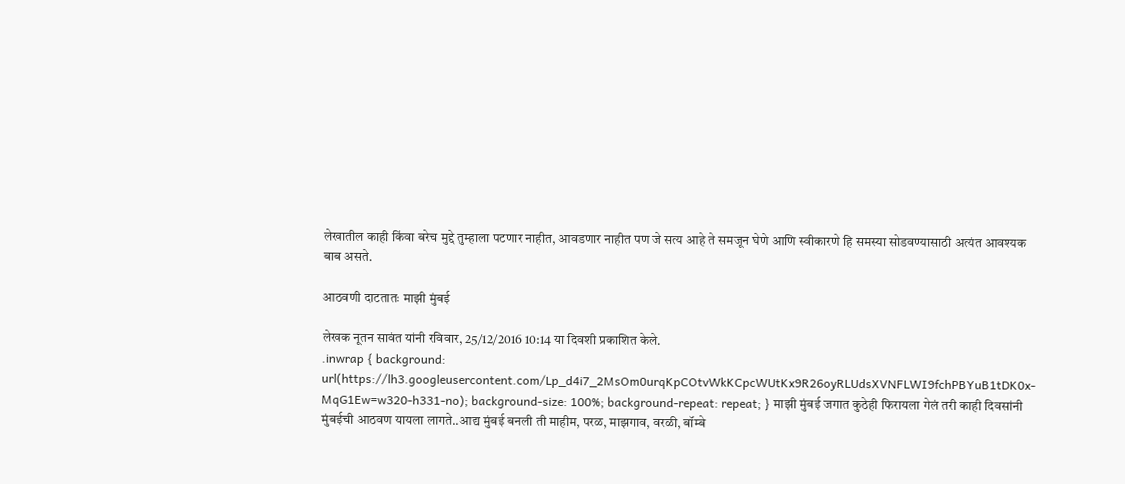लेखातील काही किंवा बरेच मुद्दे तुम्हाला पटणार नाहीत, आवडणार नाहीत पण जे सत्य आहे ते समजून घेणे आणि स्वीकारणे हि समस्या सोडवण्यासाठी अत्यंत आवश्यक बाब असते.

आठवणी दाटतातः माझी मुंबई

लेखक नूतन सावंत यांनी रविवार, 25/12/2016 10:14 या दिवशी प्रकाशित केले.
.inwrap { background: url(https://lh3.googleusercontent.com/Lp_d4i7_2MsOm0urqKpCOtvWkKCpcWUtKx9R26oyRLUdsXVNFLWI9fchPBYuB1tDK0x-MqG1Ew=w320-h331-no); background-size: 100%; background-repeat: repeat; } माझी मुंबई जगात कुठेही फिरायला गेलं तरी काही दिवसांनी मुंबईची आठवण यायला लागते..आद्य मुंबई बनली ती माहीम, परळ, माझगाव, वरळी, बॉम्बे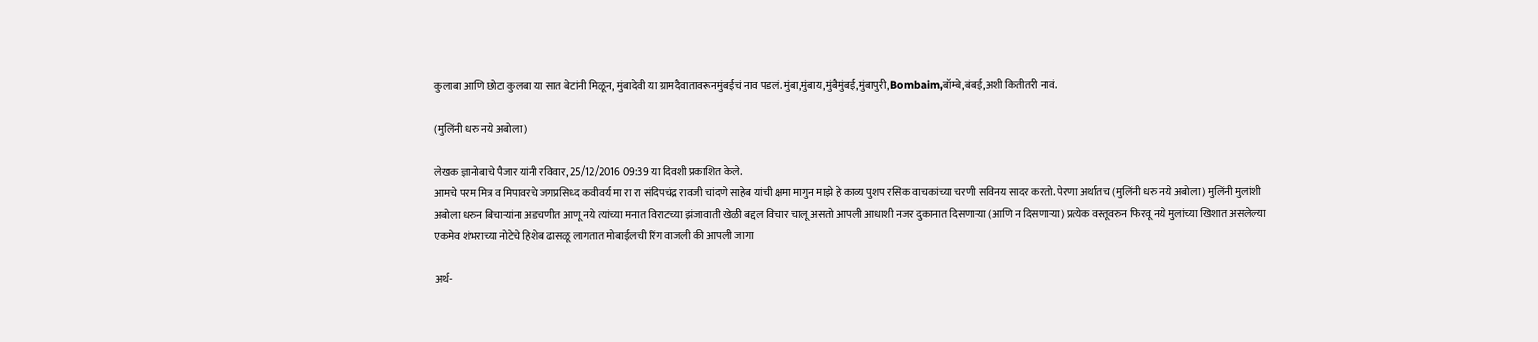कुलाबा आणि छोटा कुलबा या सात बेटांनी मिळून, मुंबादेवी या ग्रामदैवातावरूनमुंबईचं नाव पडलं. मुंबा,मुंबाय,मुंबैमुंबई,मुंबापुरी,Bombaim,बॉम्बे,बंबई,अशी कितीतरी नावं.

(मुलिंनी धरु नये अबोला)

लेखक ज्ञानोबाचे पैजार यांनी रविवार, 25/12/2016 09:39 या दिवशी प्रकाशित केले.
आमचे परम मित्र व मिपावरचे जगप्रसिध्द कवीवर्य मा रा रा संदिपचंद्र रावजी चांदणे साहेब यांची क्षमा मागुन माझे हे काव्य पुशप रसिक वाचकांच्या चरणी सविनय सादर करतो. पेरणा अर्थातच (मुलिंनी धरु नये अबोला) मुलिंनी मुलांशी अबोला धरुन बिचार्‍यांना अडचणीत आणू नये त्यांच्या मनात विराटच्या झंजावाती खेळी बद्दल विचार चालू असतो आपली आधाशी नजर दुकानात दिसणार्‍या (आणि न दिसणार्‍या) प्रत्येक वस्तूवरुन फिरवू नये मुलांच्या खिशात असलेल्या एकमेव शंभराच्या नोटेचे हिशेब ढासळू लागतात मोबाईलची रिंग वाजली की आपली जागा

अर्थ-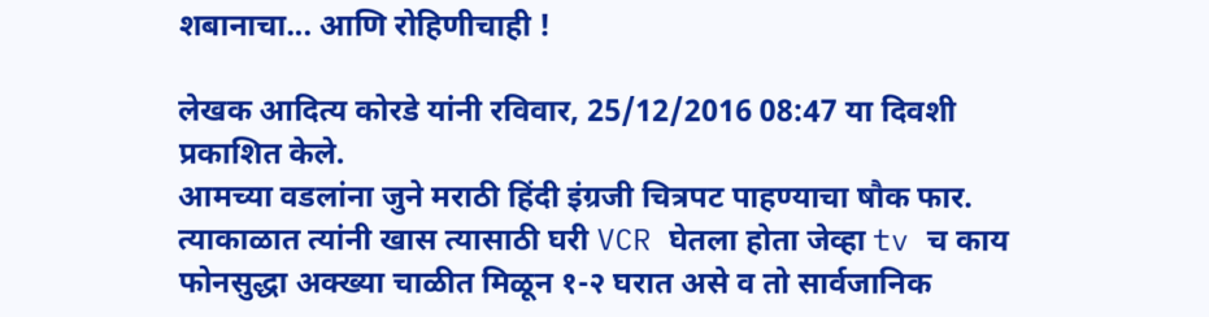शबानाचा... आणि रोहिणीचाही !

लेखक आदित्य कोरडे यांनी रविवार, 25/12/2016 08:47 या दिवशी प्रकाशित केले.
आमच्या वडलांना जुने मराठी हिंदी इंग्रजी चित्रपट पाहण्याचा षौक फार. त्याकाळात त्यांनी खास त्यासाठी घरी VCR घेतला होता जेव्हा tv च काय फोनसुद्धा अक्ख्या चाळीत मिळून १-२ घरात असे व तो सार्वजानिक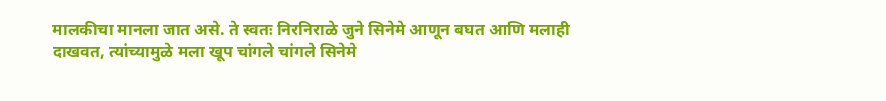मालकीचा मानला जात असे. ते स्वतः निरनिराळे जुने सिनेमे आणून बघत आणि मलाही दाखवत, त्यांच्यामुळे मला खूप चांगले चांगले सिनेमे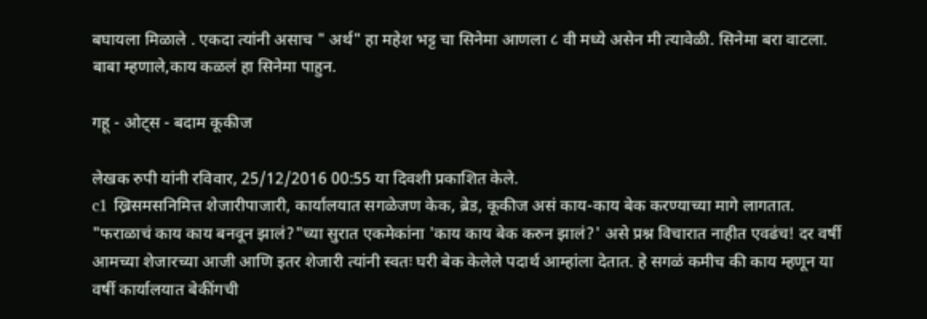बघायला मिळाले . एकदा त्यांनी असाच " अर्थ" हा महेश भट्ट चा सिनेमा आणला ८ वी मध्ये असेन मी त्यावेळी. सिनेमा बरा वाटला. बाबा म्हणाले,काय कळलं हा सिनेमा पाहुन.

गहू - ओट्स - बदाम कूकीज

लेखक रुपी यांनी रविवार, 25/12/2016 00:55 या दिवशी प्रकाशित केले.
c1 ख्रिसमसनिमित्त शेजारीपाजारी, कार्यालयात सगळेजण केक, ब्रेड, कूकीज असं काय-काय बेक करण्याच्या मागे लागतात. "फराळाचं काय काय बनवून झालं?"च्या सुरात एकमेकांना 'काय काय बेक करुन झालं?' असे प्रश्न विचारात नाहीत एवढंच! दर वर्षी आमच्या शेजारच्या आजी आणि इतर शेजारी त्यांनी स्वतः घरी बेक केलेले पदार्थ आम्हांला देतात. हे सगळं कमीच की काय म्हणून या वर्षी कार्यालयात बेकींगची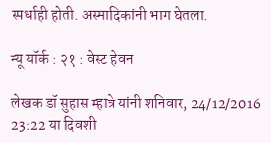स्पर्धाही होती. अस्मादिकांनी भाग घेतला.

न्यू यॉर्क : २१ : वेस्ट हेवन

लेखक डॉ सुहास म्हात्रे यांनी शनिवार, 24/12/2016 23:22 या दिवशी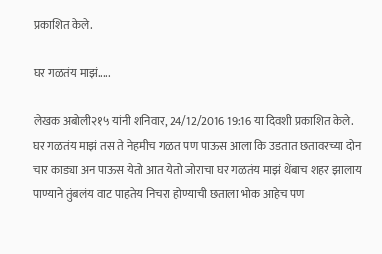प्रकाशित केले.

घर गळतंय माझं.....

लेखक अबोली२१५ यांनी शनिवार, 24/12/2016 19:16 या दिवशी प्रकाशित केले.
घर गळतंय माझं तस ते नेहमीच गळत पण पाऊस आला कि उडतात छतावरच्या दोन चार काड्या अन पाऊस येतो आत येतो जोराचा घर गळतंय माझं थेंबाच शहर झालाय पाण्याने तुंबलंय वाट पाहतेय निचरा होण्याची छताला भोक आहेच पण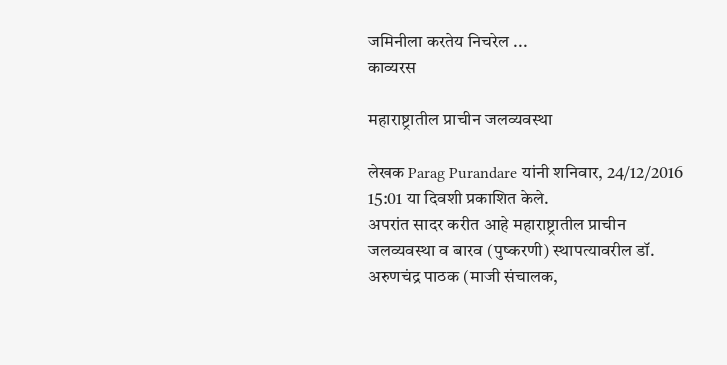जमिनीला करतेय निचरेल ...
काव्यरस

महाराष्ट्रातील प्राचीन जलव्यवस्था

लेखक Parag Purandare यांनी शनिवार, 24/12/2016 15:01 या दिवशी प्रकाशित केले.
अपरांत सादर करीत आहे महाराष्ट्रातील प्राचीन जलव्यवस्था व बारव (पुष्करणी) स्थापत्यावरील डॉ. अरुणचंद्र पाठक (माजी संचालक,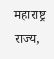महाराष्ट्र राज्य,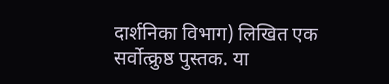दार्शनिका विभाग) लिखित एक सर्वोत्क्रुष्ठ पुस्तक. या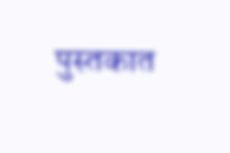पुस्तकात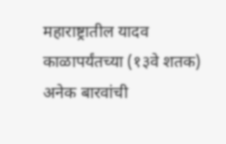महाराष्ट्रातील यादव काळापर्यंतच्या (१३वे शतक) अनेक बारवांची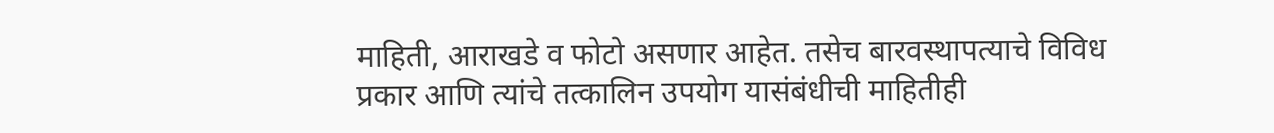माहिती, आराखडे व फोटो असणार आहेत. तसेच बारवस्थापत्याचे विविध प्रकार आणि त्यांचे तत्कालिन उपयोग यासंबंधीची माहितीही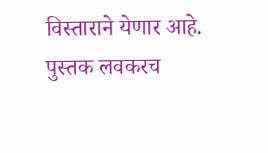विस्ताराने येणार आहे. पुस्तक लवकरच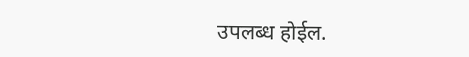उपलब्ध होईल.